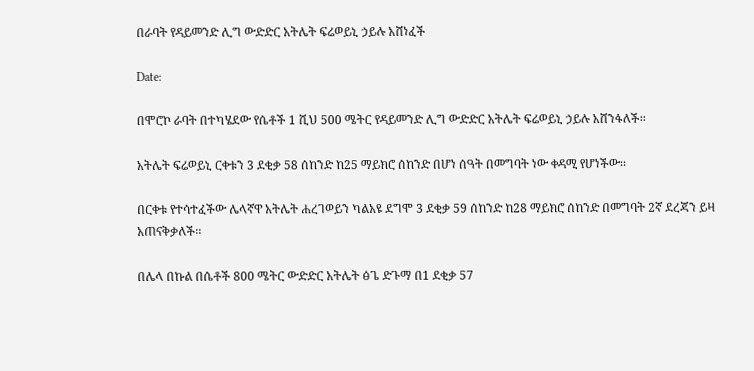በራባት የዳይመንድ ሊግ ውድድር አትሌት ፍሬወይኒ ኃይሉ አሸነፈች

Date:

በሞሮኮ ራባት በተካሄደው የሴቶች 1 ሺህ 500 ሜትር የዳይመንድ ሊግ ውድድር አትሌት ፍሬወይኒ ኃይሉ አሸንፋለች፡፡

አትሌት ፍሬወይኒ ርቀቱን 3 ደቂቃ 58 ሰከንድ ከ25 ማይክሮ ሰከንድ በሆነ ሰዓት በመግባት ነው ቀዳሚ የሆነችው፡፡

በርቀቱ የተሳተፈችው ሌላኛዋ አትሌት ሐረገወይን ካልአዩ ደግሞ 3 ደቂቃ 59 ሰከንድ ከ28 ማይክሮ ሰከንድ በመግባት 2ኛ ደረጃን ይዛ አጠናቅቃለች፡፡

በሌላ በኩል በሴቶች 800 ሜትር ውድድር አትሌት ፅጌ ድጉማ በ1 ደቂቃ 57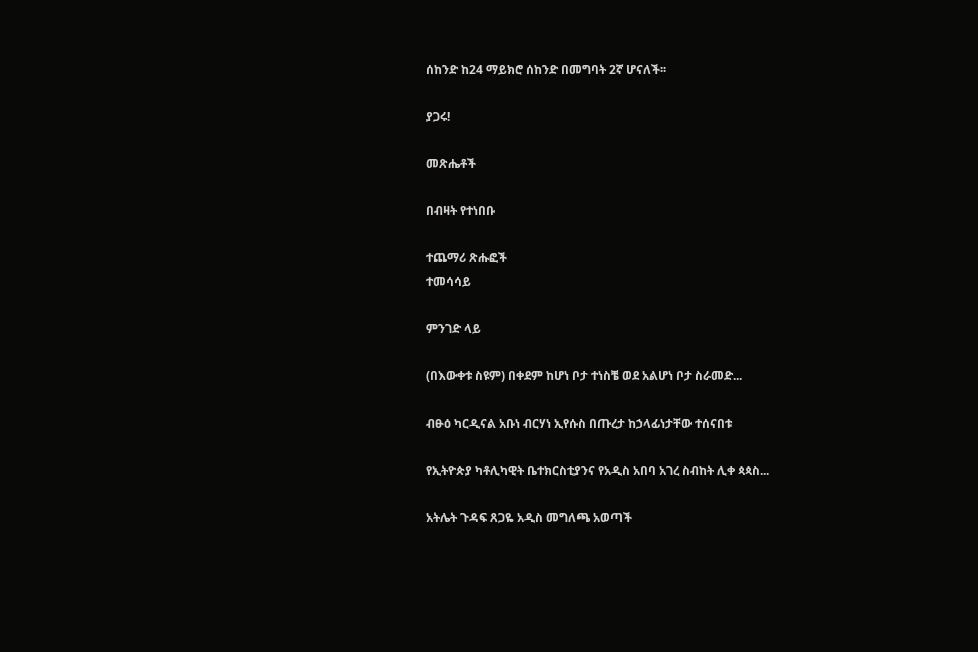ሰከንድ ከ24 ማይክሮ ሰከንድ በመግባት 2ኛ ሆናለች፡፡

ያጋሩ!

መጽሔቶች

በብዛት የተነበቡ

ተጨማሪ ጽሑፎች
ተመሳሳይ

ምንገድ ላይ

(በእውቀቱ ስዩም) በቀደም ከሆነ ቦታ ተነስቼ ወደ አልሆነ ቦታ ስራመድ...

ብፁዕ ካርዲናል አቡነ ብርሃነ ኢየሱስ በጡረታ ከኃላፊነታቸው ተሰናበቱ

የኢትዮጵያ ካቶሊካዊት ቤተክርስቲያንና የአዲስ አበባ አገረ ስብከት ሊቀ ጳጳስ...

አትሌት ጉዳፍ ጸጋዬ አዲስ መግለጫ አወጣች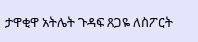ታዋቂዋ አትሌት ጉዳፍ ጸጋዬ ለስፖርት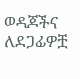ወዳጆችና ለደጋፊዎቿ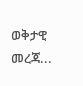ወቅታዊ መረጃ...